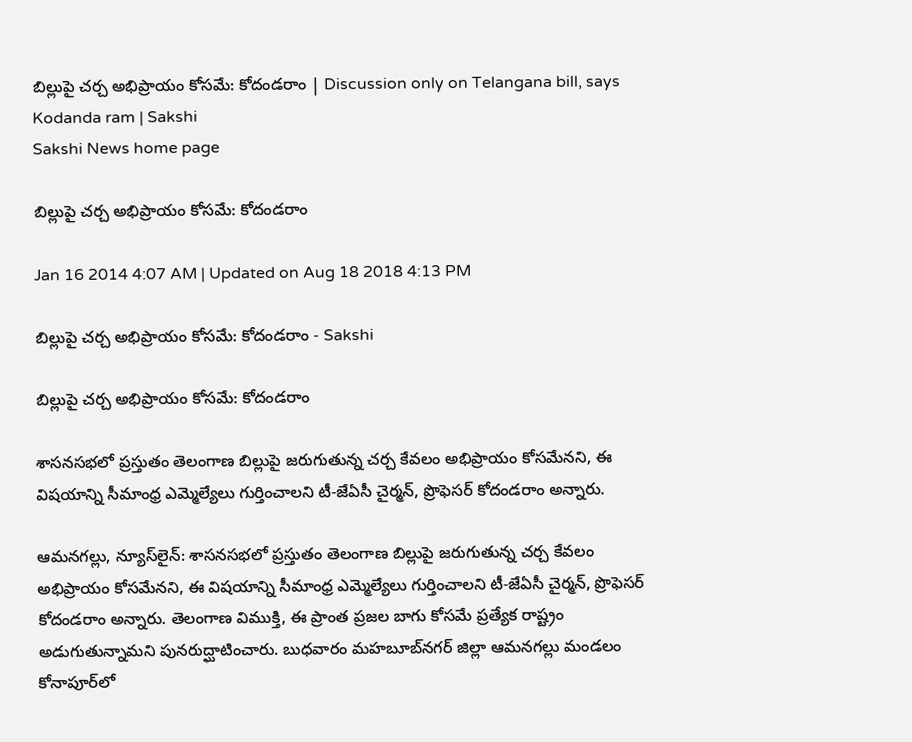బిల్లుపై చర్చ అభిప్రాయం కోసమే: కోదండరాం | Discussion only on Telangana bill, says Kodanda ram | Sakshi
Sakshi News home page

బిల్లుపై చర్చ అభిప్రాయం కోసమే: కోదండరాం

Jan 16 2014 4:07 AM | Updated on Aug 18 2018 4:13 PM

బిల్లుపై చర్చ అభిప్రాయం కోసమే: కోదండరాం - Sakshi

బిల్లుపై చర్చ అభిప్రాయం కోసమే: కోదండరాం

శాసనసభలో ప్రస్తుతం తెలంగాణ బిల్లుపై జరుగుతున్న చర్చ కేవలం అభిప్రాయం కోసమేనని, ఈ విషయాన్ని సీమాంధ్ర ఎమ్మెల్యేలు గుర్తించాలని టీ-జేఏసీ చైర్మన్, ప్రొఫెసర్ కోదండరాం అన్నారు.

ఆమనగల్లు, న్యూస్‌లైన్: శాసనసభలో ప్రస్తుతం తెలంగాణ బిల్లుపై జరుగుతున్న చర్చ కేవలం అభిప్రాయం కోసమేనని, ఈ విషయాన్ని సీమాంధ్ర ఎమ్మెల్యేలు గుర్తించాలని టీ-జేఏసీ చైర్మన్, ప్రొఫెసర్ కోదండరాం అన్నారు. తెలంగాణ విముక్తి, ఈ ప్రాంత ప్రజల బాగు కోసమే ప్రత్యేక రాష్ట్రం అడుగుతున్నామని పునరుద్ఘాటించారు. బుధవారం మహబూబ్‌నగర్ జిల్లా ఆమనగల్లు మండలం కోనాపూర్‌లో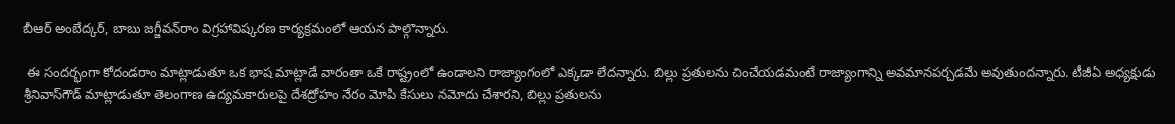బీఆర్ అంబేద్కర్, బాబు జగ్జీవన్‌రాం విగ్రహావిష్కరణ కార్యక్రమంలో ఆయన పాల్గొన్నారు.

 ఈ సందర్భంగా కోదండరాం మాట్లాడుతూ ఒక భాష మాట్లాడే వారంతా ఒకే రాష్ట్రంలో ఉండాలని రాజ్యాంగంలో ఎక్కడా లేదన్నారు. బిల్లు ప్రతులను చించేయడమంటే రాజ్యాంగాన్ని అవమానపర్చడమే అవుతుందన్నారు. టీజీఏ అధ్యక్షుడు శ్రీనివాస్‌గౌడ్ మాట్లాడుతూ తెలంగాణ ఉద్యమకారులపై దేశద్రోహం నేరం మోపి కేసులు నమోదు చేశారని, బిల్లు ప్రతులను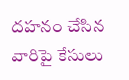దహనం చేసిన వారిపై కేసులు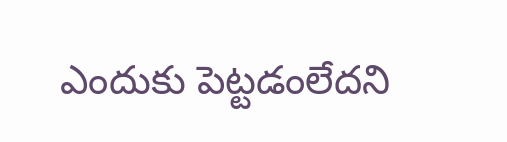ఎందుకు పెట్టడంలేదని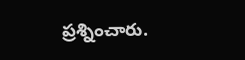ప్రశ్నించారు.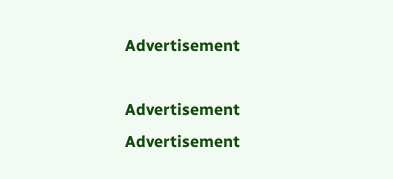Advertisement

Advertisement
Advertisement